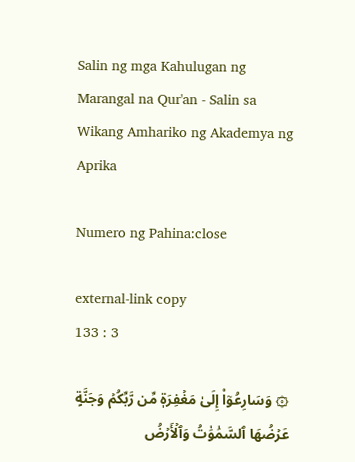Salin ng mga Kahulugan ng Marangal na Qur'an - Salin sa Wikang Amhariko ng Akademya ng Aprika

Numero ng Pahina:close

external-link copy
133 : 3

۞ وَسَارِعُوٓاْ إِلَىٰ مَغۡفِرَةٖ مِّن رَّبِّكُمۡ وَجَنَّةٍ عَرۡضُهَا ٱلسَّمَٰوَٰتُ وَٱلۡأَرۡضُ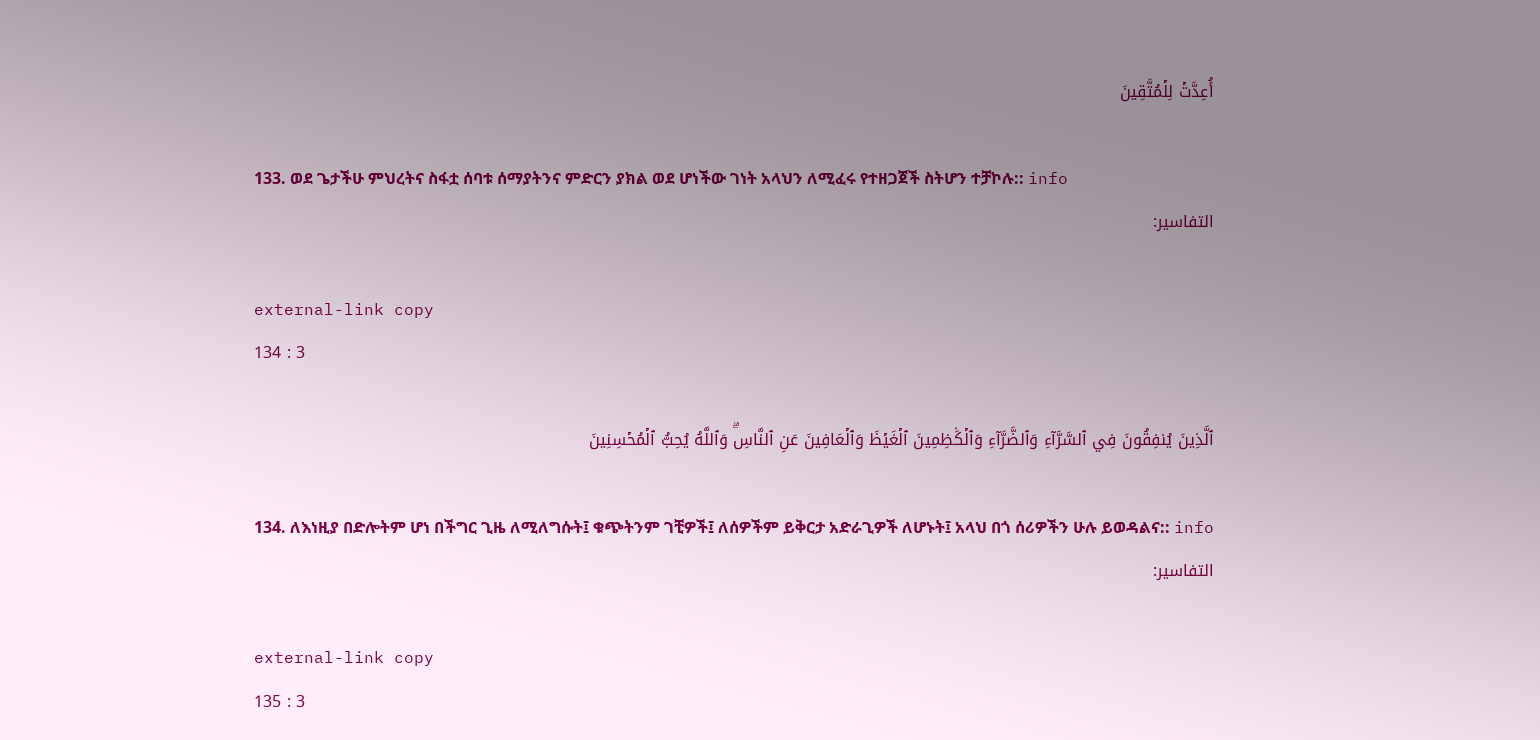أُعِدَّتۡ لِلۡمُتَّقِينَ

133. ወደ ጌታችሁ ምህረትና ስፋቷ ሰባቱ ሰማያትንና ምድርን ያክል ወደ ሆነችው ገነት አላህን ለሚፈሩ የተዘጋጀች ስትሆን ተቻኮሉ:: info
التفاسير:

external-link copy
134 : 3

ٱلَّذِينَ يُنفِقُونَ فِي ٱلسَّرَّآءِ وَٱلضَّرَّآءِ وَٱلۡكَٰظِمِينَ ٱلۡغَيۡظَ وَٱلۡعَافِينَ عَنِ ٱلنَّاسِۗ وَٱللَّهُ يُحِبُّ ٱلۡمُحۡسِنِينَ

134. ለእነዚያ በድሎትም ሆነ በችግር ጊዜ ለሚለግሱት፤ ቁጭትንም ገቺዎች፤ ለሰዎችም ይቅርታ አድራጊዎች ለሆኑት፤ አላህ በጎ ሰሪዎችን ሁሉ ይወዳልና:: info
التفاسير:

external-link copy
135 : 3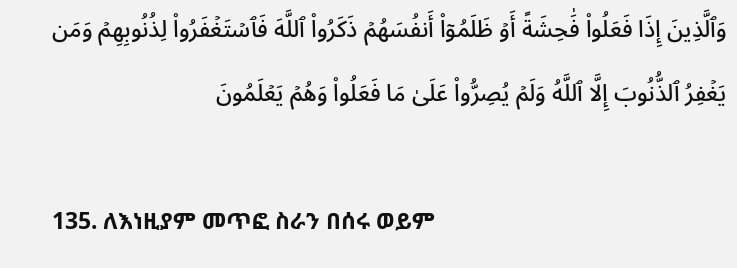وَٱلَّذِينَ إِذَا فَعَلُواْ فَٰحِشَةً أَوۡ ظَلَمُوٓاْ أَنفُسَهُمۡ ذَكَرُواْ ٱللَّهَ فَٱسۡتَغۡفَرُواْ لِذُنُوبِهِمۡ وَمَن يَغۡفِرُ ٱلذُّنُوبَ إِلَّا ٱللَّهُ وَلَمۡ يُصِرُّواْ عَلَىٰ مَا فَعَلُواْ وَهُمۡ يَعۡلَمُونَ

135. ለእነዚያም መጥፎ ስራን በሰሩ ወይም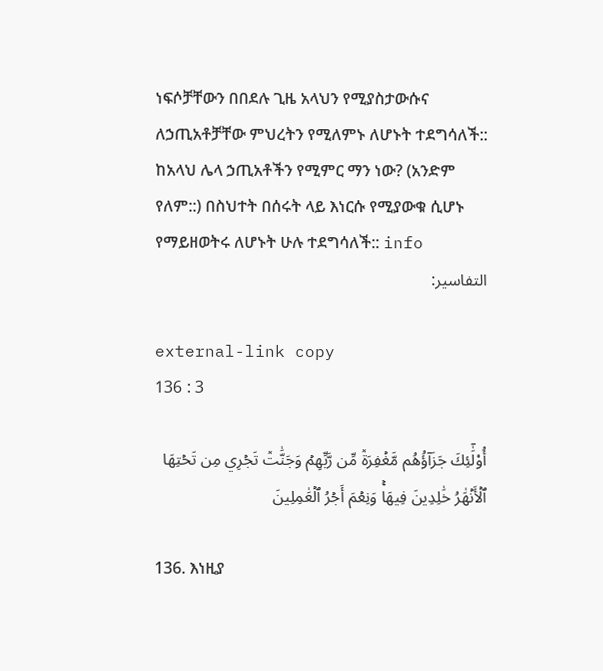ነፍሶቻቸውን በበደሉ ጊዜ አላህን የሚያስታውሱና ለኃጢአቶቻቸው ምህረትን የሚለምኑ ለሆኑት ተደግሳለች:: ከአላህ ሌላ ኃጢአቶችን የሚምር ማን ነው? (አንድም የለም::) በስህተት በሰሩት ላይ እነርሱ የሚያውቁ ሲሆኑ የማይዘወትሩ ለሆኑት ሁሉ ተደግሳለች:: info
التفاسير:

external-link copy
136 : 3

أُوْلَٰٓئِكَ جَزَآؤُهُم مَّغۡفِرَةٞ مِّن رَّبِّهِمۡ وَجَنَّٰتٞ تَجۡرِي مِن تَحۡتِهَا ٱلۡأَنۡهَٰرُ خَٰلِدِينَ فِيهَاۚ وَنِعۡمَ أَجۡرُ ٱلۡعَٰمِلِينَ

136. እነዚያ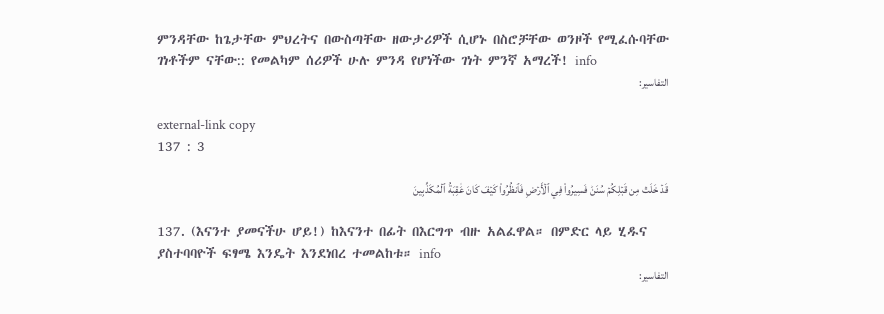ምንዳቸው ከጌታቸው ምህረትና በውስጣቸው ዘውታሪዎች ሲሆኑ በስሮቻቸው ወንዞች የሚፈሱባቸው ገነቶችም ናቸው:: የመልካም ሰሪዎች ሁሉ ምንዳ የሆነችው ገነት ምንኛ አማረች! info
التفاسير:

external-link copy
137 : 3

قَدۡ خَلَتۡ مِن قَبۡلِكُمۡ سُنَنٞ فَسِيرُواْ فِي ٱلۡأَرۡضِ فَٱنظُرُواْ كَيۡفَ كَانَ عَٰقِبَةُ ٱلۡمُكَذِّبِينَ

137. (እናንተ ያመናችሁ ሆይ!) ከእናንተ በፊት በእርግጥ ብዙ አልፈዋል። በምድር ላይ ሂዱና ያስተባባዮች ፍፃሜ እንዴት እንደነበረ ተመልከቱ። info
التفاسير: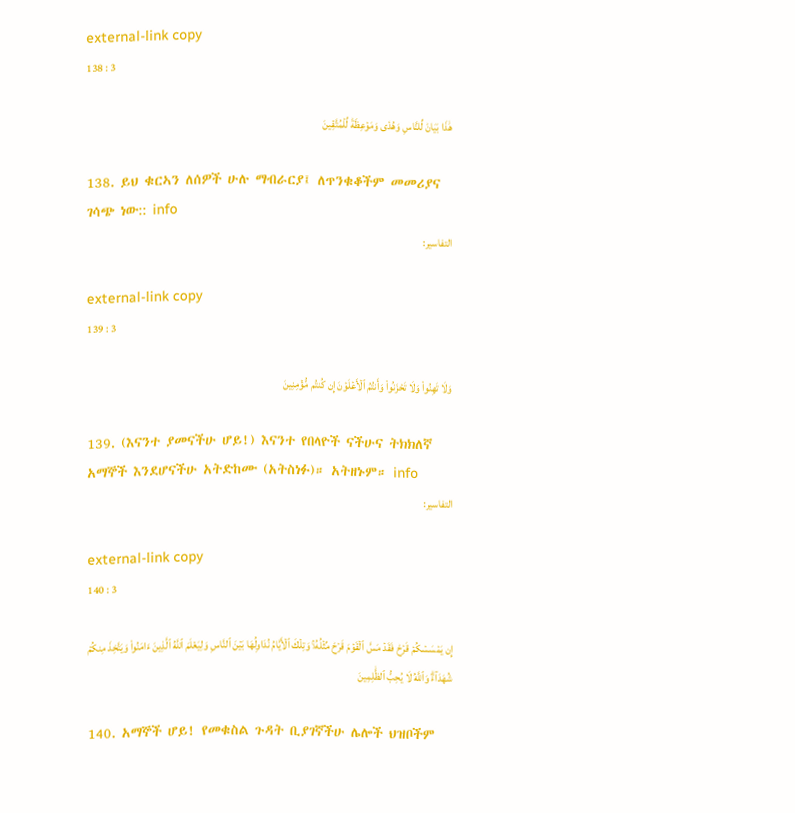external-link copy
138 : 3

هَٰذَا بَيَانٞ لِّلنَّاسِ وَهُدٗى وَمَوۡعِظَةٞ لِّلۡمُتَّقِينَ

138. ይህ ቁርኣን ለሰዎች ሁሉ ማብራርያ፤ ለጥንቁቆችም መመሪያና ገሳጭ ነው:: info
التفاسير:

external-link copy
139 : 3

وَلَا تَهِنُواْ وَلَا تَحۡزَنُواْ وَأَنتُمُ ٱلۡأَعۡلَوۡنَ إِن كُنتُم مُّؤۡمِنِينَ

139. (እናንተ ያመናችሁ ሆይ!) እናንተ የበላዮች ናችሁና ትክክለኛ አማኞች እንደሆናችሁ አትድከሙ (አትስነፉ)። አትዘኑም። info
التفاسير:

external-link copy
140 : 3

إِن يَمۡسَسۡكُمۡ قَرۡحٞ فَقَدۡ مَسَّ ٱلۡقَوۡمَ قَرۡحٞ مِّثۡلُهُۥۚ وَتِلۡكَ ٱلۡأَيَّامُ نُدَاوِلُهَا بَيۡنَ ٱلنَّاسِ وَلِيَعۡلَمَ ٱللَّهُ ٱلَّذِينَ ءَامَنُواْ وَيَتَّخِذَ مِنكُمۡ شُهَدَآءَۗ وَٱللَّهُ لَا يُحِبُّ ٱلظَّٰلِمِينَ

140. አማኞች ሆይ! የመቁስል ጉዳት ቢያገኛችሁ ሌሎች ህዝቦችም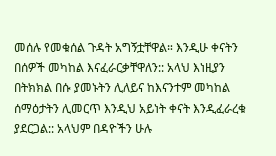መሰሉ የመቁሰል ጉዳት አግኝቷቸዋል። እንዲሁ ቀናትን በሰዎች መካከል እናፈራርቃቸዋለን:: አላህ እነዚያን በትክክል በሱ ያመኑትን ሊለይና ከእናንተም መካከል ሰማዕታትን ሊመርጥ እንዲህ አይነት ቀናት እንዲፈራረቁ ያደርጋል:: አላህም በዳዮችን ሁሉ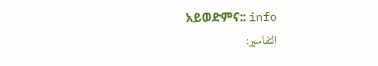አይወድምና:: info
التفاسير: